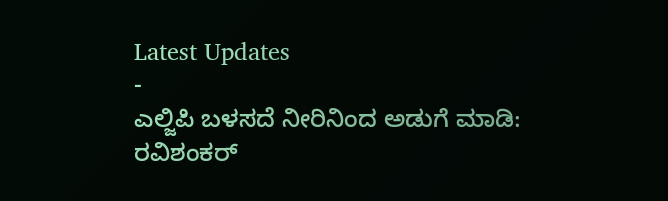Latest Updates
-
ಎಲ್ಜಿಪಿ ಬಳಸದೆ ನೀರಿನಿಂದ ಅಡುಗೆ ಮಾಡಿ: ರವಿಶಂಕರ್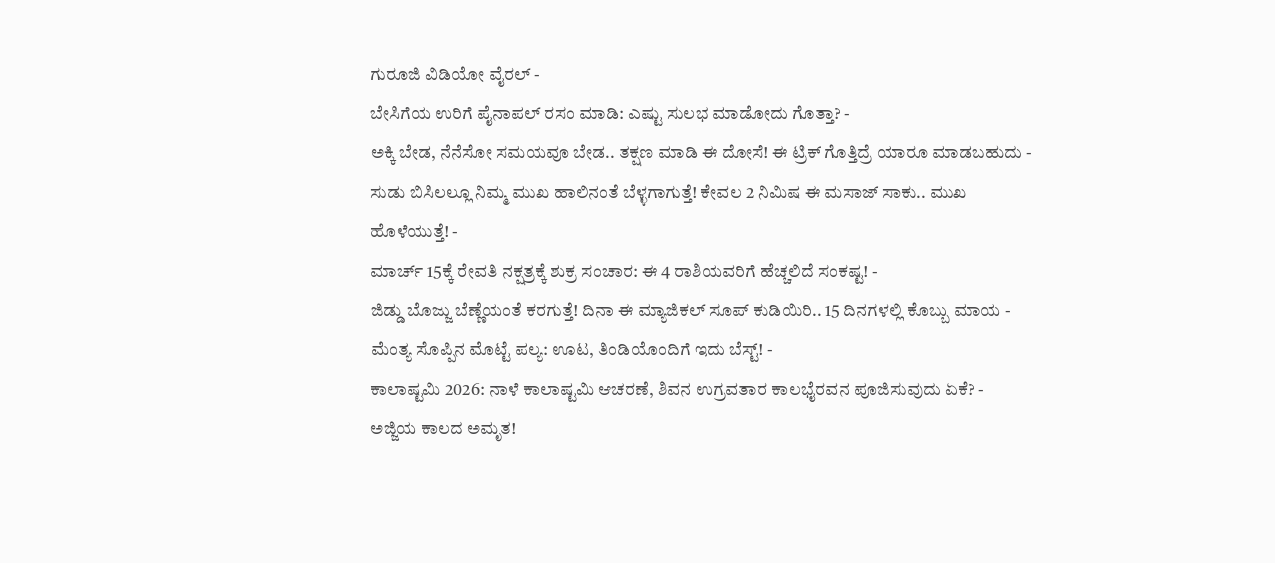ಗುರೂಜಿ ವಿಡಿಯೋ ವೈರಲ್ -
ಬೇಸಿಗೆಯ ಉರಿಗೆ ಪೈನಾಪಲ್ ರಸಂ ಮಾಡಿ: ಎಷ್ಟು ಸುಲಭ ಮಾಡೋದು ಗೊತ್ತಾ? -
ಅಕ್ಕಿ ಬೇಡ, ನೆನೆಸೋ ಸಮಯವೂ ಬೇಡ.. ತಕ್ಷಣ ಮಾಡಿ ಈ ದೋಸೆ! ಈ ಟ್ರಿಕ್ ಗೊತ್ತಿದ್ರೆ ಯಾರೂ ಮಾಡಬಹುದು -
ಸುಡು ಬಿಸಿಲಲ್ಲೂ ನಿಮ್ಮ ಮುಖ ಹಾಲಿನಂತೆ ಬೆಳ್ಳಗಾಗುತ್ತೆ! ಕೇವಲ 2 ನಿಮಿಷ ಈ ಮಸಾಜ್ ಸಾಕು.. ಮುಖ ಹೊಳೆಯುತ್ತೆ! -
ಮಾರ್ಚ್ 15ಕ್ಕೆ ರೇವತಿ ನಕ್ಷತ್ರಕ್ಕೆ ಶುಕ್ರ ಸಂಚಾರ: ಈ 4 ರಾಶಿಯವರಿಗೆ ಹೆಚ್ಚಲಿದೆ ಸಂಕಷ್ಟ! -
ಜಿಡ್ಡು ಬೊಜ್ಜು ಬೆಣ್ಣೆಯಂತೆ ಕರಗುತ್ತೆ! ದಿನಾ ಈ ಮ್ಯಾಜಿಕಲ್ ಸೂಪ್ ಕುಡಿಯಿರಿ.. 15 ದಿನಗಳಲ್ಲಿ ಕೊಬ್ಬು ಮಾಯ -
ಮೆಂತ್ಯ ಸೊಪ್ಪಿನ ಮೊಟ್ಟೆ ಪಲ್ಯ: ಊಟ, ತಿಂಡಿಯೊಂದಿಗೆ ಇದು ಬೆಸ್ಟ್! -
ಕಾಲಾಷ್ಟಮಿ 2026: ನಾಳೆ ಕಾಲಾಷ್ಟಮಿ ಆಚರಣೆ, ಶಿವನ ಉಗ್ರವತಾರ ಕಾಲಭೈರವನ ಪೂಜಿಸುವುದು ಏಕೆ? -
ಅಜ್ಜಿಯ ಕಾಲದ ಅಮೃತ!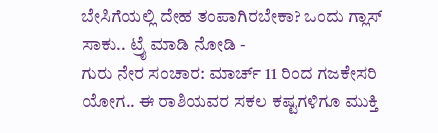ಬೇಸಿಗೆಯಲ್ಲಿ ದೇಹ ತಂಪಾಗಿರಬೇಕಾ? ಒಂದು ಗ್ಲಾಸ್ ಸಾಕು.. ಟ್ರೈ ಮಾಡಿ ನೋಡಿ -
ಗುರು ನೇರ ಸಂಚಾರ: ಮಾರ್ಚ್ 11 ರಿಂದ ಗಜಕೇಸರಿ ಯೋಗ.. ಈ ರಾಶಿಯವರ ಸಕಲ ಕಷ್ಟಗಳಿಗೂ ಮುಕ್ತಿ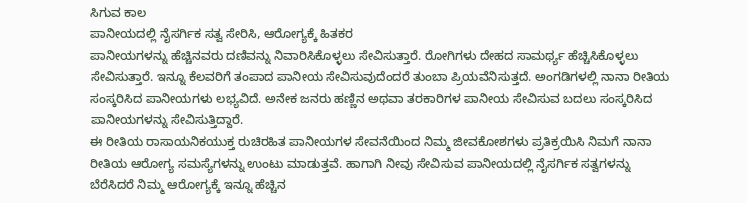ಸಿಗುವ ಕಾಲ
ಪಾನೀಯದಲ್ಲಿ ನೈಸರ್ಗಿಕ ಸತ್ವ ಸೇರಿಸಿ, ಆರೋಗ್ಯಕ್ಕೆ ಹಿತಕರ
ಪಾನೀಯಗಳನ್ನು ಹೆಚ್ಚಿನವರು ದಣಿವನ್ನು ನಿವಾರಿಸಿಕೊಳ್ಳಲು ಸೇವಿಸುತ್ತಾರೆ. ರೋಗಿಗಳು ದೇಹದ ಸಾಮರ್ಥ್ಯ ಹೆಚ್ಚಿಸಿಕೊಳ್ಳಲು ಸೇವಿಸುತ್ತಾರೆ. ಇನ್ನೂ ಕೆಲವರಿಗೆ ತಂಪಾದ ಪಾನೀಯ ಸೇವಿಸುವುದೆಂದರೆ ತುಂಬಾ ಪ್ರಿಯವೆನಿಸುತ್ತದೆ. ಅಂಗಡಿಗಳಲ್ಲಿ ನಾನಾ ರೀತಿಯ ಸಂಸ್ಕರಿಸಿದ ಪಾನೀಯಗಳು ಲಭ್ಯವಿದೆ. ಅನೇಕ ಜನರು ಹಣ್ಣಿನ ಅಥವಾ ತರಕಾರಿಗಳ ಪಾನೀಯ ಸೇವಿಸುವ ಬದಲು ಸಂಸ್ಕರಿಸಿದ ಪಾನೀಯಗಳನ್ನು ಸೇವಿಸುತ್ತಿದ್ದಾರೆ.
ಈ ರೀತಿಯ ರಾಸಾಯನಿಕಯುಕ್ತ ರುಚಿರಹಿತ ಪಾನೀಯಗಳ ಸೇವನೆಯಿಂದ ನಿಮ್ಮ ಜೀವಕೋಶಗಳು ಪ್ರತಿಕ್ರಯಿಸಿ ನಿಮಗೆ ನಾನಾ ರೀತಿಯ ಆರೋಗ್ಯ ಸಮಸ್ಯೆಗಳನ್ನು ಉಂಟು ಮಾಡುತ್ತವೆ. ಹಾಗಾಗಿ ನೀವು ಸೇವಿಸುವ ಪಾನೀಯದಲ್ಲಿ ನೈಸರ್ಗಿಕ ಸತ್ವಗಳನ್ನು ಬೆರೆಸಿದರೆ ನಿಮ್ಮ ಆರೋಗ್ಯಕ್ಕೆ ಇನ್ನೂ ಹೆಚ್ಚಿನ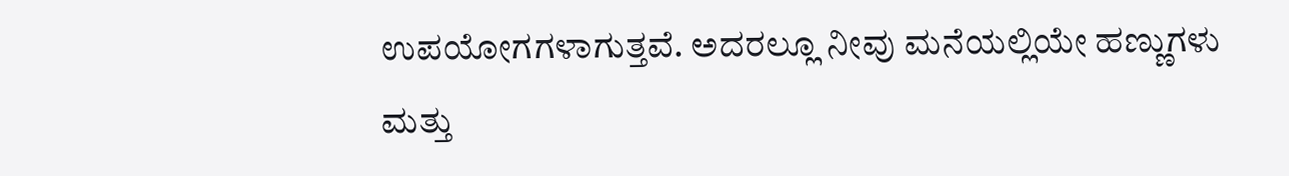ಉಪಯೋಗಗಳಾಗುತ್ತವೆ. ಅದರಲ್ಲೂ ನೀವು ಮನೆಯಲ್ಲಿಯೇ ಹಣ್ಣುಗಳು ಮತ್ತು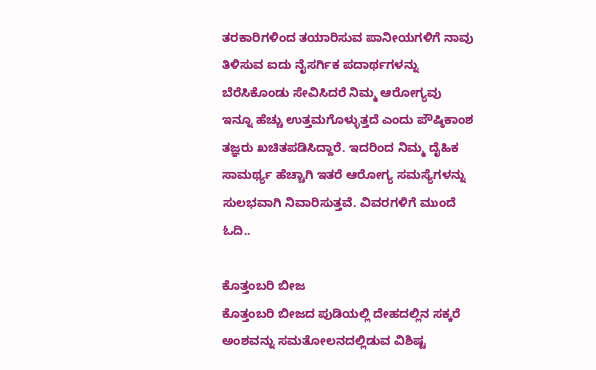ತರಕಾರಿಗಳಿಂದ ತಯಾರಿಸುವ ಪಾನೀಯಗಳಿಗೆ ನಾವು ತಿಳಿಸುವ ಐದು ನೈಸರ್ಗಿಕ ಪದಾರ್ಥಗಳನ್ನು ಬೆರೆಸಿಕೊಂಡು ಸೇವಿಸಿದರೆ ನಿಮ್ಮ ಆರೋಗ್ಯವು ಇನ್ನೂ ಹೆಚ್ಚು ಉತ್ತಮಗೊಳ್ಳುತ್ತದೆ ಎಂದು ಪೌಷ್ಠಿಕಾಂಶ ತಜ್ಞರು ಖಚಿತಪಡಿಸಿದ್ದಾರೆ. ಇದರಿಂದ ನಿಮ್ಮ ದೈಹಿಕ ಸಾಮರ್ಥ್ಯ ಹೆಚ್ಚಾಗಿ ಇತರೆ ಆರೋಗ್ಯ ಸಮಸ್ಯೆಗಳನ್ನು ಸುಲಭವಾಗಿ ನಿವಾರಿಸುತ್ತವೆ. ವಿವರಗಳಿಗೆ ಮುಂದೆ ಓದಿ..

ಕೊತ್ತಂಬರಿ ಬೀಜ
ಕೊತ್ತಂಬರಿ ಬೀಜದ ಪುಡಿಯಲ್ಲಿ ದೇಹದಲ್ಲಿನ ಸಕ್ಕರೆ ಅಂಶವನ್ನು ಸಮತೋಲನದಲ್ಲಿಡುವ ವಿಶಿಷ್ಟ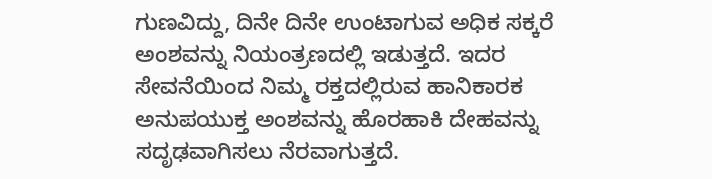ಗುಣವಿದ್ದು, ದಿನೇ ದಿನೇ ಉಂಟಾಗುವ ಅಧಿಕ ಸಕ್ಕರೆ ಅಂಶವನ್ನು ನಿಯಂತ್ರಣದಲ್ಲಿ ಇಡುತ್ತದೆ. ಇದರ ಸೇವನೆಯಿಂದ ನಿಮ್ಮ ರಕ್ತದಲ್ಲಿರುವ ಹಾನಿಕಾರಕ ಅನುಪಯುಕ್ತ ಅಂಶವನ್ನು ಹೊರಹಾಕಿ ದೇಹವನ್ನು ಸದೃಢವಾಗಿಸಲು ನೆರವಾಗುತ್ತದೆ.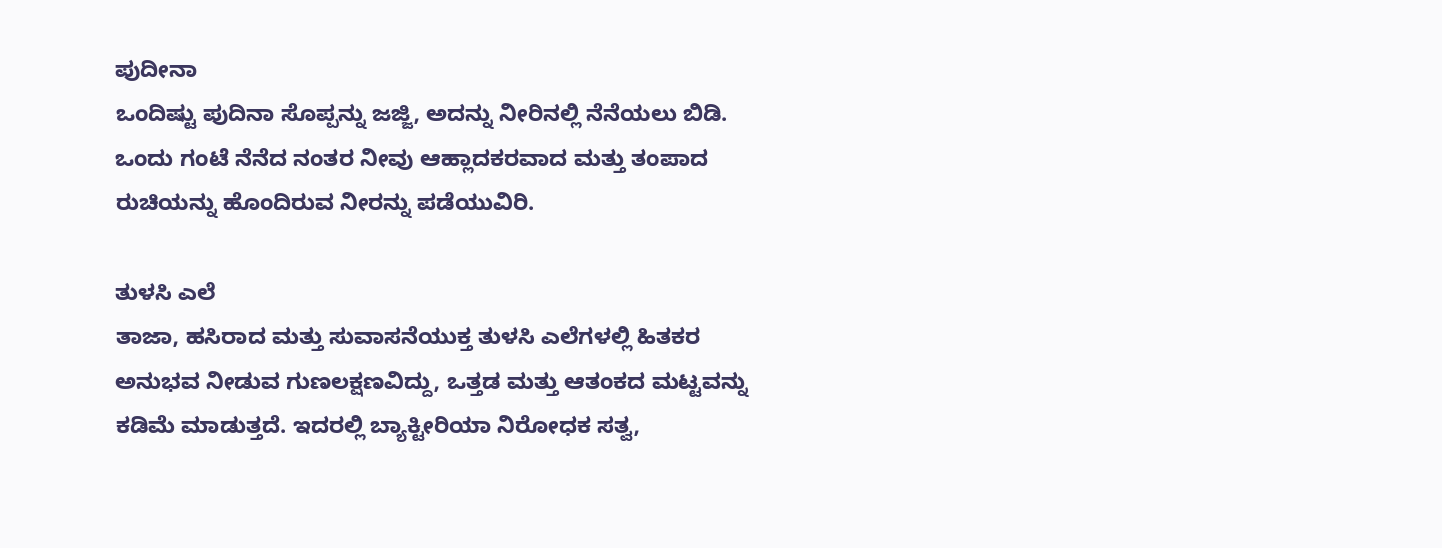ಪುದೀನಾ
ಒಂದಿಷ್ಟು ಪುದಿನಾ ಸೊಪ್ಪನ್ನು ಜಜ್ಜಿ, ಅದನ್ನು ನೀರಿನಲ್ಲಿ ನೆನೆಯಲು ಬಿಡಿ. ಒಂದು ಗಂಟೆ ನೆನೆದ ನಂತರ ನೀವು ಆಹ್ಲಾದಕರವಾದ ಮತ್ತು ತಂಪಾದ ರುಚಿಯನ್ನು ಹೊಂದಿರುವ ನೀರನ್ನು ಪಡೆಯುವಿರಿ.

ತುಳಸಿ ಎಲೆ
ತಾಜಾ, ಹಸಿರಾದ ಮತ್ತು ಸುವಾಸನೆಯುಕ್ತ ತುಳಸಿ ಎಲೆಗಳಲ್ಲಿ ಹಿತಕರ ಅನುಭವ ನೀಡುವ ಗುಣಲಕ್ಷಣವಿದ್ದು, ಒತ್ತಡ ಮತ್ತು ಆತಂಕದ ಮಟ್ಟವನ್ನು ಕಡಿಮೆ ಮಾಡುತ್ತದೆ. ಇದರಲ್ಲಿ ಬ್ಯಾಕ್ಟೀರಿಯಾ ನಿರೋಧಕ ಸತ್ವ,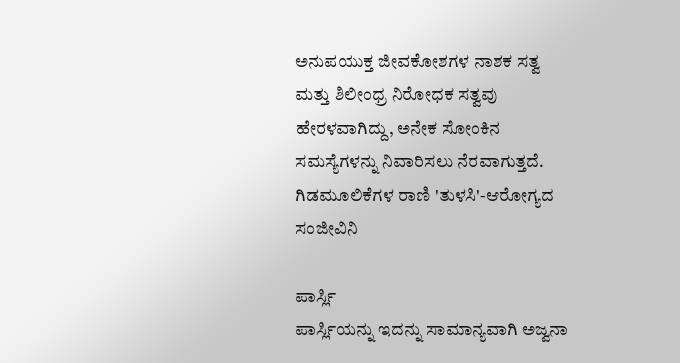ಅನುಪಯುಕ್ತ ಜೀವಕೋಶಗಳ ನಾಶಕ ಸತ್ವ ಮತ್ತು ಶಿಲೀಂಧ್ರ ನಿರೋಧಕ ಸತ್ವವು ಹೇರಳವಾಗಿದ್ದು, ಅನೇಕ ಸೋಂಕಿನ ಸಮಸ್ಯೆಗಳನ್ನು ನಿವಾರಿಸಲು ನೆರವಾಗುತ್ತದೆ. ಗಿಡಮೂಲಿಕೆಗಳ ರಾಣಿ 'ತುಳಸಿ'-ಆರೋಗ್ಯದ ಸಂಜೀವಿನಿ

ಪಾರ್ಸ್ಲಿ
ಪಾರ್ಸ್ಲಿಯನ್ನು ಇದನ್ನು ಸಾಮಾನ್ಯವಾಗಿ ಅಜ್ವನಾ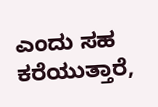ಎಂದು ಸಹ ಕರೆಯುತ್ತಾರೆ,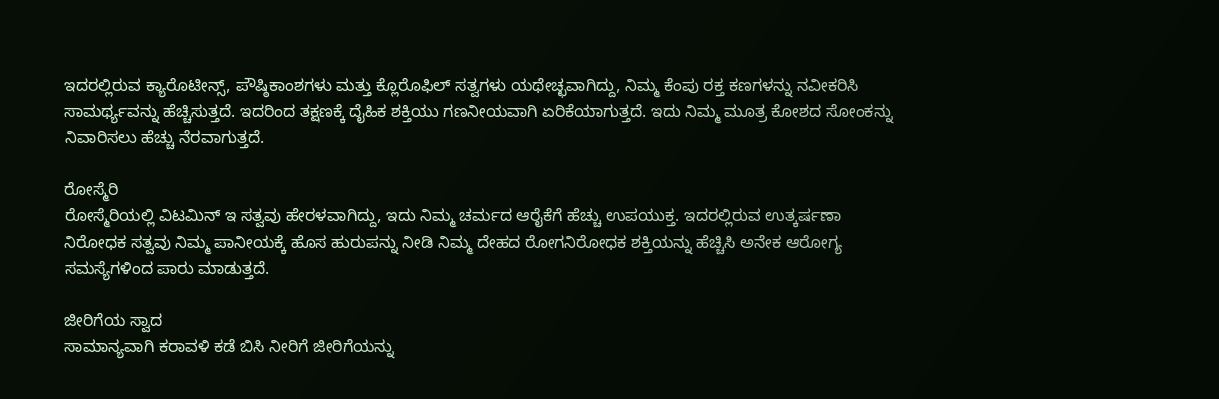ಇದರಲ್ಲಿರುವ ಕ್ಯಾರೊಟೀನ್ಸ್, ಪೌಷ್ಠಿಕಾಂಶಗಳು ಮತ್ತು ಕ್ಲೊರೊಫಿಲ್ ಸತ್ವಗಳು ಯಥೇಚ್ಛವಾಗಿದ್ದು, ನಿಮ್ಮ ಕೆಂಪು ರಕ್ತ ಕಣಗಳನ್ನು ನವೀಕರಿಸಿ ಸಾಮರ್ಥ್ಯವನ್ನು ಹೆಚ್ಚಿಸುತ್ತದೆ. ಇದರಿಂದ ತಕ್ಷಣಕ್ಕೆ ದೈಹಿಕ ಶಕ್ತಿಯು ಗಣನೀಯವಾಗಿ ಏರಿಕೆಯಾಗುತ್ತದೆ. ಇದು ನಿಮ್ಮ ಮೂತ್ರ ಕೋಶದ ಸೋಂಕನ್ನು ನಿವಾರಿಸಲು ಹೆಚ್ಚು ನೆರವಾಗುತ್ತದೆ.

ರೋಸ್ಮೆರಿ
ರೋಸ್ಮೆರಿಯಲ್ಲಿ ವಿಟಮಿನ್ ಇ ಸತ್ವವು ಹೇರಳವಾಗಿದ್ದು, ಇದು ನಿಮ್ಮ ಚರ್ಮದ ಆರೈಕೆಗೆ ಹೆಚ್ಚು ಉಪಯುಕ್ತ. ಇದರಲ್ಲಿರುವ ಉತ್ಕರ್ಷಣಾ ನಿರೋಧಕ ಸತ್ವವು ನಿಮ್ಮ ಪಾನೀಯಕ್ಕೆ ಹೊಸ ಹುರುಪನ್ನು ನೀಡಿ ನಿಮ್ಮ ದೇಹದ ರೋಗನಿರೋಧಕ ಶಕ್ತಿಯನ್ನು ಹೆಚ್ಚಿಸಿ ಅನೇಕ ಆರೋಗ್ಯ ಸಮಸ್ಯೆಗಳಿಂದ ಪಾರು ಮಾಡುತ್ತದೆ.

ಜೀರಿಗೆಯ ಸ್ವಾದ
ಸಾಮಾನ್ಯವಾಗಿ ಕರಾವಳಿ ಕಡೆ ಬಿಸಿ ನೀರಿಗೆ ಜೀರಿಗೆಯನ್ನು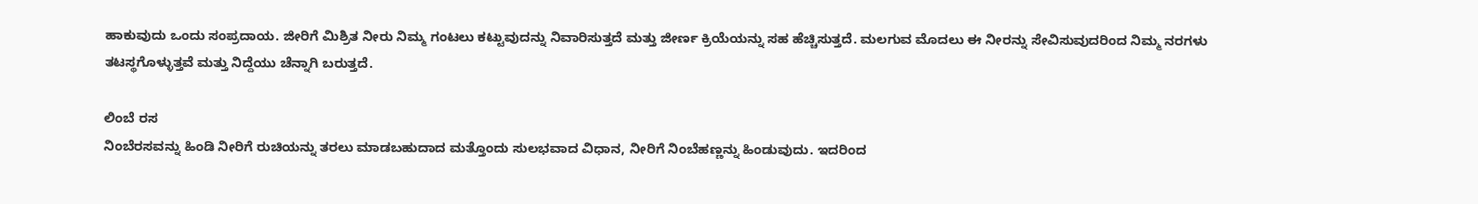ಹಾಕುವುದು ಒಂದು ಸಂಪ್ರದಾಯ. ಜೀರಿಗೆ ಮಿಶ್ರಿತ ನೀರು ನಿಮ್ಮ ಗಂಟಲು ಕಟ್ಟುವುದನ್ನು ನಿವಾರಿಸುತ್ತದೆ ಮತ್ತು ಜೀರ್ಣ ಕ್ರಿಯೆಯನ್ನು ಸಹ ಹೆಚ್ಚಿಸುತ್ತದೆ. ಮಲಗುವ ಮೊದಲು ಈ ನೀರನ್ನು ಸೇವಿಸುವುದರಿಂದ ನಿಮ್ಮ ನರಗಳು ತಟಸ್ಥಗೊಳ್ಳುತ್ತವೆ ಮತ್ತು ನಿದ್ದೆಯು ಚೆನ್ನಾಗಿ ಬರುತ್ತದೆ.

ಲಿಂಬೆ ರಸ
ನಿಂಬೆರಸವನ್ನು ಹಿಂಡಿ ನೀರಿಗೆ ರುಚಿಯನ್ನು ತರಲು ಮಾಡಬಹುದಾದ ಮತ್ತೊಂದು ಸುಲಭವಾದ ವಿಧಾನ, ನೀರಿಗೆ ನಿಂಬೆಹಣ್ಣನ್ನು ಹಿಂಡುವುದು. ಇದರಿಂದ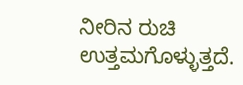ನೀರಿನ ರುಚಿ ಉತ್ತಮಗೊಳ್ಳುತ್ತದೆ.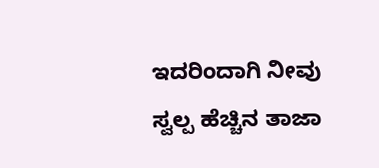ಇದರಿಂದಾಗಿ ನೀವು ಸ್ವಲ್ಪ ಹೆಚ್ಚಿನ ತಾಜಾ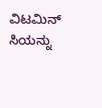ವಿಟಮಿನ್ ಸಿಯನ್ನು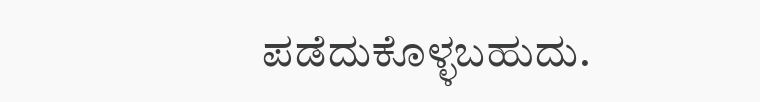ಪಡೆದುಕೊಳ್ಳಬಹುದು.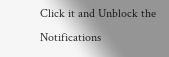Click it and Unblock the Notifications